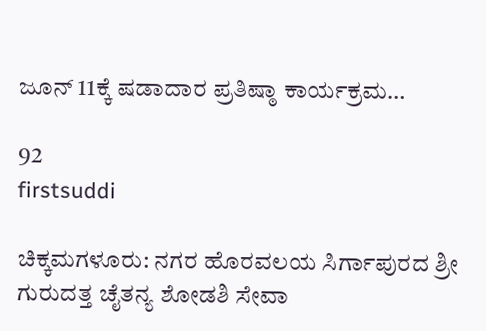ಜೂನ್ 11ಕ್ಕೆ ಷಡಾದಾರ ಪ್ರತಿಷ್ಠಾ ಕಾರ್ಯಕ್ರಮ…

92
firstsuddi

ಚಿಕ್ಕಮಗಳೂರು: ನಗರ ಹೊರವಲಯ ಸಿರ್ಗಾಪುರದ ಶ್ರೀ ಗುರುದತ್ತ ಚೈತನ್ಯ ಶೋಡಶಿ ಸೇವಾ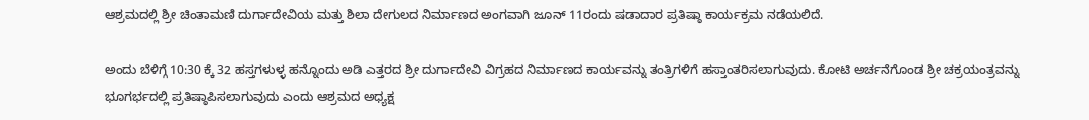ಆಶ್ರಮದಲ್ಲಿ ಶ್ರೀ ಚಿಂತಾಮಣಿ ದುರ್ಗಾದೇವಿಯ ಮತ್ತು ಶಿಲಾ ದೇಗುಲದ ನಿರ್ಮಾಣದ ಅಂಗವಾಗಿ ಜೂನ್ 11ರಂದು ಷಡಾದಾರ ಪ್ರತಿಷ್ಠಾ ಕಾರ್ಯಕ್ರಮ ನಡೆಯಲಿದೆ.

ಅಂದು ಬೆಳಿಗ್ಗೆ 10:30 ಕ್ಕೆ 32 ಹಸ್ತಗಳುಳ್ಳ ಹನ್ನೊಂದು ಅಡಿ ಎತ್ತರದ ಶ್ರೀ ದುರ್ಗಾದೇವಿ ವಿಗ್ರಹದ ನಿರ್ಮಾಣದ ಕಾರ್ಯವನ್ನು ತಂತ್ರಿಗಳಿಗೆ ಹಸ್ತಾಂತರಿಸಲಾಗುವುದು. ಕೋಟಿ ಅರ್ಚನೆಗೊಂಡ ಶ್ರೀ ಚಕ್ರಯಂತ್ರವನ್ನು ಭೂಗರ್ಭದಲ್ಲಿ ಪ್ರತಿಷ್ಠಾಪಿಸಲಾಗುವುದು ಎಂದು ಆಶ್ರಮದ ಅಧ್ಯಕ್ಷ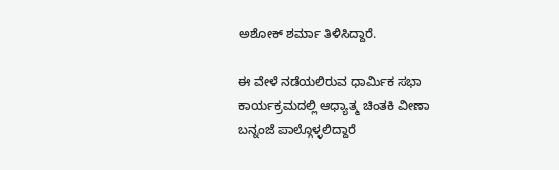ಅಶೋಕ್ ಶರ್ಮಾ ತಿಳಿಸಿದ್ದಾರೆ.

ಈ ವೇಳೆ ನಡೆಯಲಿರುವ ಧಾರ್ಮಿಕ ಸಭಾ ಕಾರ್ಯಕ್ರಮದಲ್ಲಿ ಆಧ್ಯಾತ್ಮ ಚಿಂತಕಿ ವೀಣಾ ಬನ್ನಂಜೆ ಪಾಲ್ಗೊಳ್ಳಲಿದ್ದಾರೆ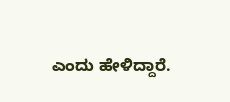ಎಂದು ಹೇಳಿದ್ದಾರೆ.